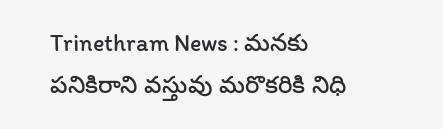Trinethram News : మనకు పనికిరాని వస్తువు మరొకరికి నిధి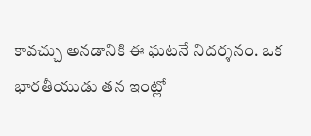కావచ్చు అనడానికి ఈ ఘటనే నిదర్శనం. ఒక భారతీయుడు తన ఇంట్లో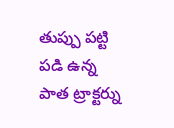తుప్పు పట్టి పడి ఉన్న పాత ట్రాక్టర్ను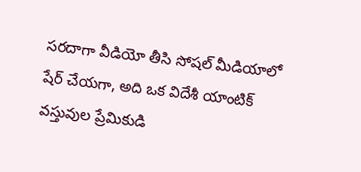సరదాగా వీడియో తీసి సోషల్ మీడియాలో షేర్ చేయగా, అది ఒక విదేశీ యాంటిక్ వస్తువుల ప్రేమికుడి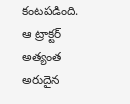కంటపడింది.
ఆ ట్రాక్టర్ అత్యంత అరుదైన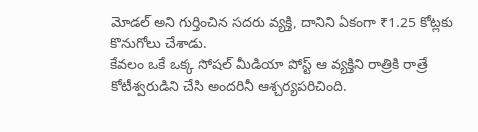మోడల్ అని గుర్తించిన సదరు వ్యక్తి, దానిని ఏకంగా ₹1.25 కోట్లకు కొనుగోలు చేశాడు.
కేవలం ఒకే ఒక్క సోషల్ మీడియా పోస్ట్ ఆ వ్యక్తిని రాత్రికి రాత్రే కోటీశ్వరుడిని చేసి అందరినీ ఆశ్చర్యపరిచింది.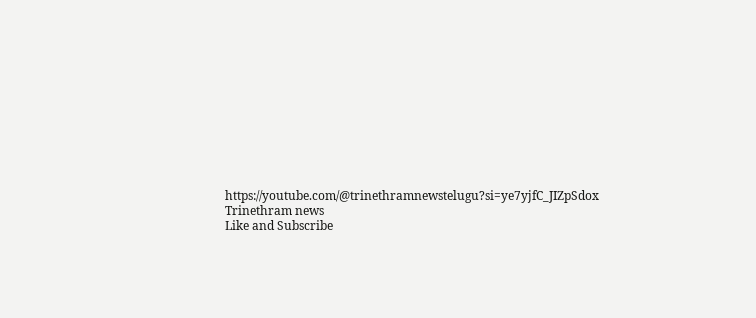https://youtube.com/@trinethramnewstelugu?si=ye7yjfC_JIZpSdox
Trinethram news
Like and Subscribe